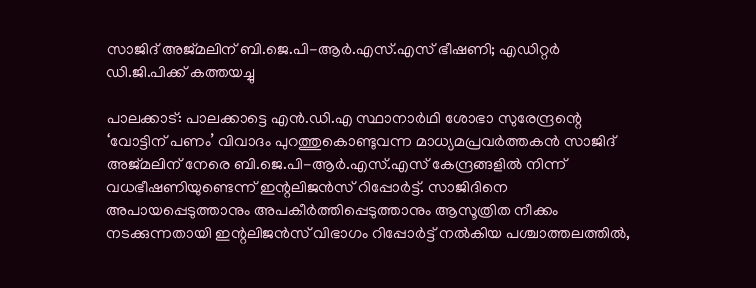സാജിദ് അജ്മലിന് ബി.ജെ.പി-ആർ.എസ്.എസ് ഭീഷണി; എഡിറ്റർ ഡി.ജി.പിക്ക് കത്തയച്ചു

പാലക്കാട്: പാലക്കാട്ടെ എൻ.ഡി.എ സ്ഥാനാർഥി ശോഭാ സുരേന്ദ്രന്റെ ‘വോട്ടിന് പണം’ വിവാദം പുറത്തുകൊണ്ടുവന്ന മാധ്യമപ്രവർത്തകൻ സാജിദ് അജ്മലിന് നേരെ ബി.ജെ.പി-ആർ.എസ്.എസ് കേന്ദ്രങ്ങളിൽ നിന്ന് വധഭീഷണിയുണ്ടെന്ന് ഇന്റലിജൻസ് റിപ്പോർട്ട്. സാജിദിനെ അപായപ്പെടുത്താനും അപകീർത്തിപ്പെടുത്താനും ആസൂത്രിത നീക്കം നടക്കുന്നതായി ഇന്റലിജൻസ് വിഭാഗം റിപ്പോർട്ട് നൽകിയ പശ്ചാത്തലത്തിൽ,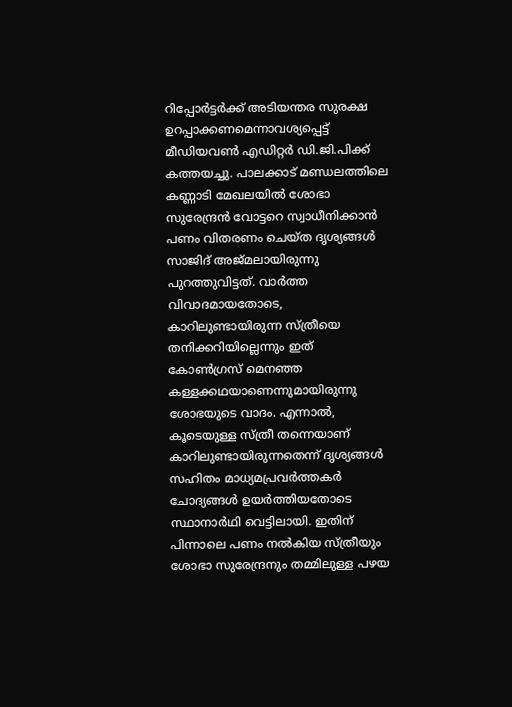റിപ്പോർട്ടർക്ക് അടിയന്തര സുരക്ഷ ഉറപ്പാക്കണമെന്നാവശ്യപ്പെട്ട് മീഡിയവൺ എഡിറ്റർ ഡി.ജി.പിക്ക് കത്തയച്ചു. പാലക്കാട് മണ്ഡലത്തിലെ കണ്ണാടി മേഖലയിൽ ശോഭാ സുരേന്ദ്രൻ വോട്ടറെ സ്വാധീനിക്കാൻ പണം വിതരണം ചെയ്ത ദൃശ്യങ്ങൾ സാജിദ് അജ്മലായിരുന്നു പുറത്തുവിട്ടത്. വാർത്ത വിവാദമായതോടെ, കാറിലുണ്ടായിരുന്ന സ്ത്രീയെ തനിക്കറിയില്ലെന്നും ഇത് കോൺഗ്രസ് മെനഞ്ഞ കള്ളക്കഥയാണെന്നുമായിരുന്നു ശോഭയുടെ വാദം. എന്നാൽ, കൂടെയുള്ള സ്ത്രീ തന്നെയാണ് കാറിലുണ്ടായിരുന്നതെന്ന് ദൃശ്യങ്ങൾ സഹിതം മാധ്യമപ്രവർത്തകർ ചോദ്യങ്ങൾ ഉയർത്തിയതോടെ സ്ഥാനാർഥി വെട്ടിലായി. ഇതിന് പിന്നാലെ പണം നൽകിയ സ്ത്രീയും ശോഭാ സുരേന്ദ്രനും തമ്മിലുള്ള പഴയ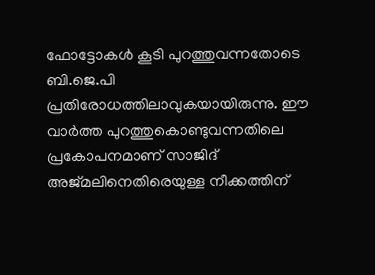ഫോട്ടോകൾ കൂടി പുറത്തുവന്നതോടെ ബി.ജെ.പി പ്രതിരോധത്തിലാവുകയായിരുന്നു. ഈ വാർത്ത പുറത്തുകൊണ്ടുവന്നതിലെ പ്രകോപനമാണ് സാജിദ് അജ്മലിനെതിരെയുള്ള നീക്കത്തിന്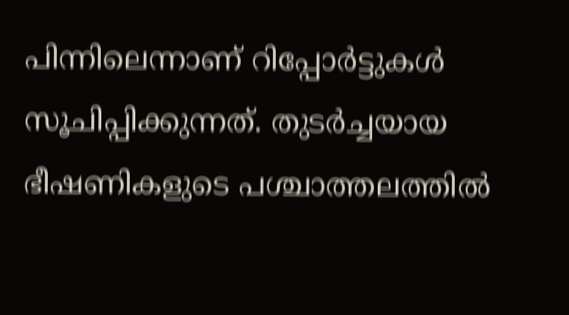പിന്നിലെന്നാണ് റിപ്പോർട്ടുകൾ സൂചിപ്പിക്കുന്നത്. തുടർച്ചയായ ഭീഷണികളുടെ പശ്ചാത്തലത്തിൽ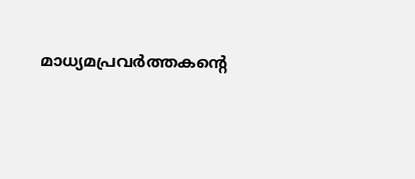മാധ്യമപ്രവർത്തകന്റെ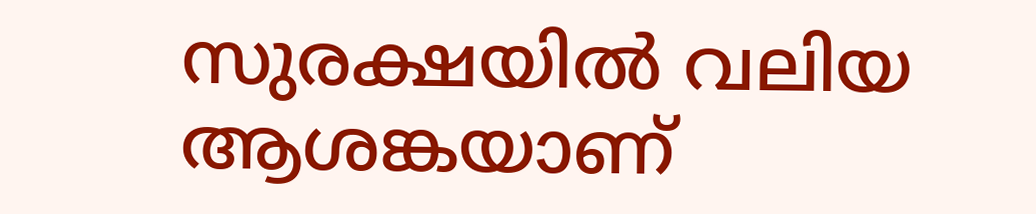സുരക്ഷയിൽ വലിയ ആശങ്കയാണ്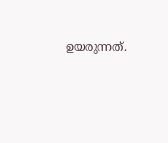ഉയരുന്നത്.